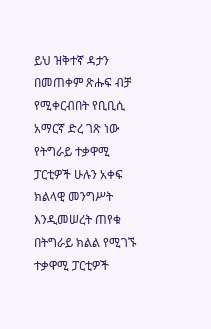ይህ ዝቅተኛ ዳታን በመጠቀም ጽሑፍ ብቻ የሚቀርብበት የቢቢሲ አማርኛ ድረ ገጽ ነው
የትግራይ ተቃዋሚ ፓርቲዎች ሁሉን አቀፍ ክልላዊ መንግሥት እንዲመሠረት ጠየቁ
በትግራይ ክልል የሚገኙ ተቃዋሚ ፓርቲዎች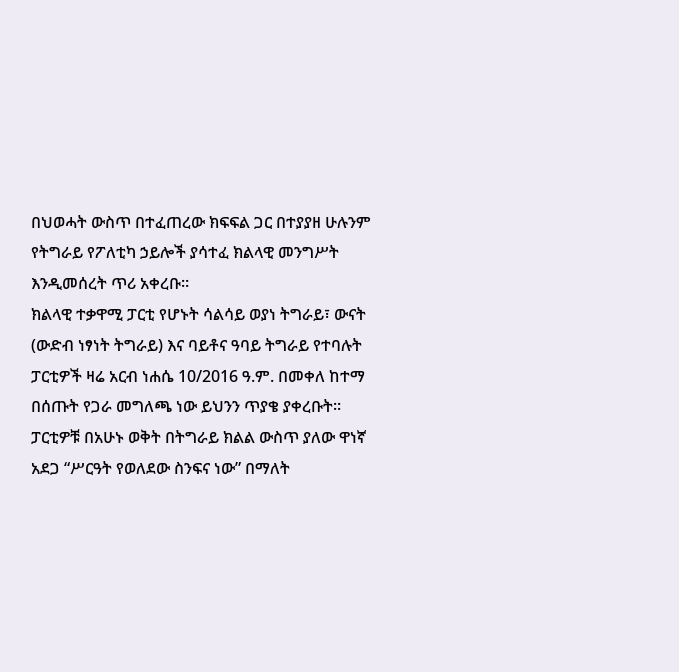በህወሓት ውስጥ በተፈጠረው ክፍፍል ጋር በተያያዘ ሁሉንም የትግራይ የፖለቲካ ኃይሎች ያሳተፈ ክልላዊ መንግሥት እንዲመሰረት ጥሪ አቀረቡ።
ክልላዊ ተቃዋሚ ፓርቲ የሆኑት ሳልሳይ ወያነ ትግራይ፣ ውናት (ውድብ ነፃነት ትግራይ) እና ባይቶና ዓባይ ትግራይ የተባሉት ፓርቲዎች ዛሬ አርብ ነሐሴ 10/2016 ዓ.ም. በመቀለ ከተማ በሰጡት የጋራ መግለጫ ነው ይህንን ጥያቄ ያቀረቡት።
ፓርቲዎቹ በአሁኑ ወቅት በትግራይ ክልል ውስጥ ያለው ዋነኛ አደጋ “ሥርዓት የወለደው ስንፍና ነው” በማለት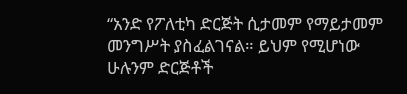“አንድ የፖለቲካ ድርጅት ሲታመም የማይታመም መንግሥት ያስፈልገናል። ይህም የሚሆነው ሁሉንም ድርጅቶች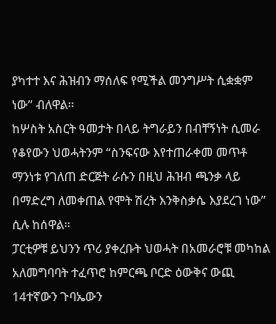ያካተተ እና ሕዝብን ማሰለፍ የሚችል መንግሥት ሲቋቋም ነው” ብለዋል።
ከሦስት አስርት ዓመታት በላይ ትግራይን በብቸኝነት ሲመራ የቆየውን ህወሓትንም “ስንፍናው እየተጠራቀመ መጥቶ ማንነቱ የገለጠ ድርጅት ራሱን በዚህ ሕዝብ ጫንቃ ላይ በማድረግ ለመቀጠል የሞት ሽረት እንቅስቃሴ እያደረገ ነው” ሲሉ ከሰዋል።
ፓርቲዎቹ ይህንን ጥሪ ያቀረቡት ህወሓት በአመራሮቹ መካከል አለመግባባት ተፈጥሮ ከምርጫ ቦርድ ዕውቅና ውጪ 14ተኛውን ጉባኤውን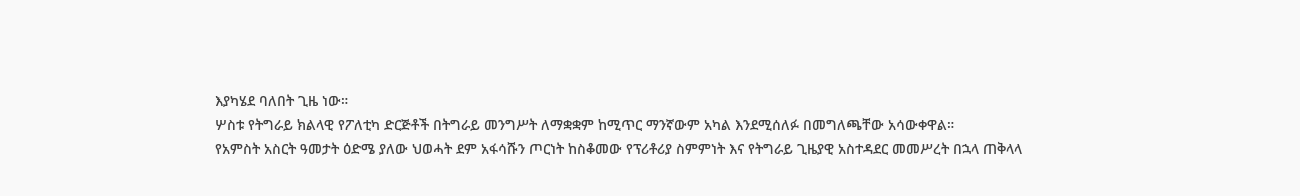እያካሄደ ባለበት ጊዜ ነው።
ሦስቱ የትግራይ ክልላዊ የፖለቲካ ድርጅቶች በትግራይ መንግሥት ለማቋቋም ከሚጥር ማንኛውም አካል እንደሚሰለፉ በመግለጫቸው አሳውቀዋል።
የአምስት አስርት ዓመታት ዕድሜ ያለው ህወሓት ደም አፋሳሹን ጦርነት ከስቆመው የፕሪቶሪያ ስምምነት እና የትግራይ ጊዜያዊ አስተዳደር መመሥረት በኋላ ጠቅላላ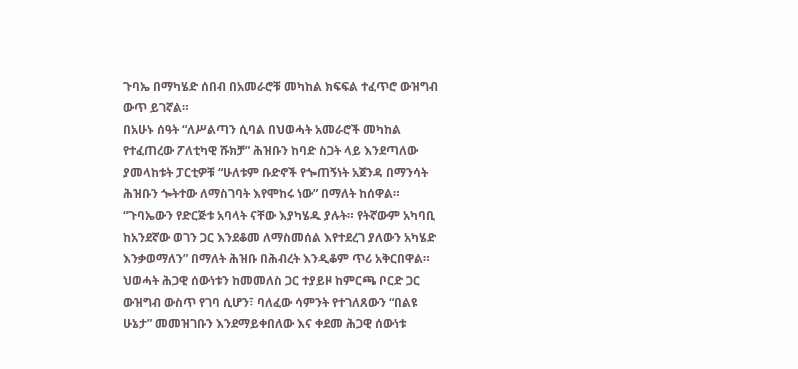ጉባኤ በማካሄድ ሰበብ በአመራሮቹ መካከል ክፍፍል ተፈጥሮ ውዝግብ ውጥ ይገኛል።
በአሁኑ ሰዓት “ለሥልጣን ሲባል በህወሓት አመራሮች መካከል የተፈጠረው ፖለቲካዊ ሹክቻ” ሕዝቡን ከባድ ስጋት ላይ እንደጣለው ያመላከቱት ፓርቲዎቹ “ሁለቱም ቡድኖች የጐጠኝነት አጀንዳ በማንሳት ሕዝቡን ጐትተው ለማስገባት እየሞከሩ ነው” በማለት ከሰዋል።
“ጉባኤውን የድርጅቱ አባላት ናቸው እያካሄዱ ያሉት። የትኛውም አካባቢ ከአንደኛው ወገን ጋር እንደቆመ ለማስመሰል እየተደረገ ያለውን አካሄድ እንቃወማለን” በማለት ሕዝቡ በሕብረት እንዲቆም ጥሪ አቅርበዋል።
ህወሓት ሕጋዊ ሰውነቱን ከመመለስ ጋር ተያይዞ ከምርጫ ቦርድ ጋር ውዝግብ ውስጥ የገባ ሲሆን፣ ባለፈው ሳምንት የተገለጸውን “በልዩ ሁኔታ” መመዝገቡን እንደማይቀበለው እና ቀደመ ሕጋዊ ሰውነቱ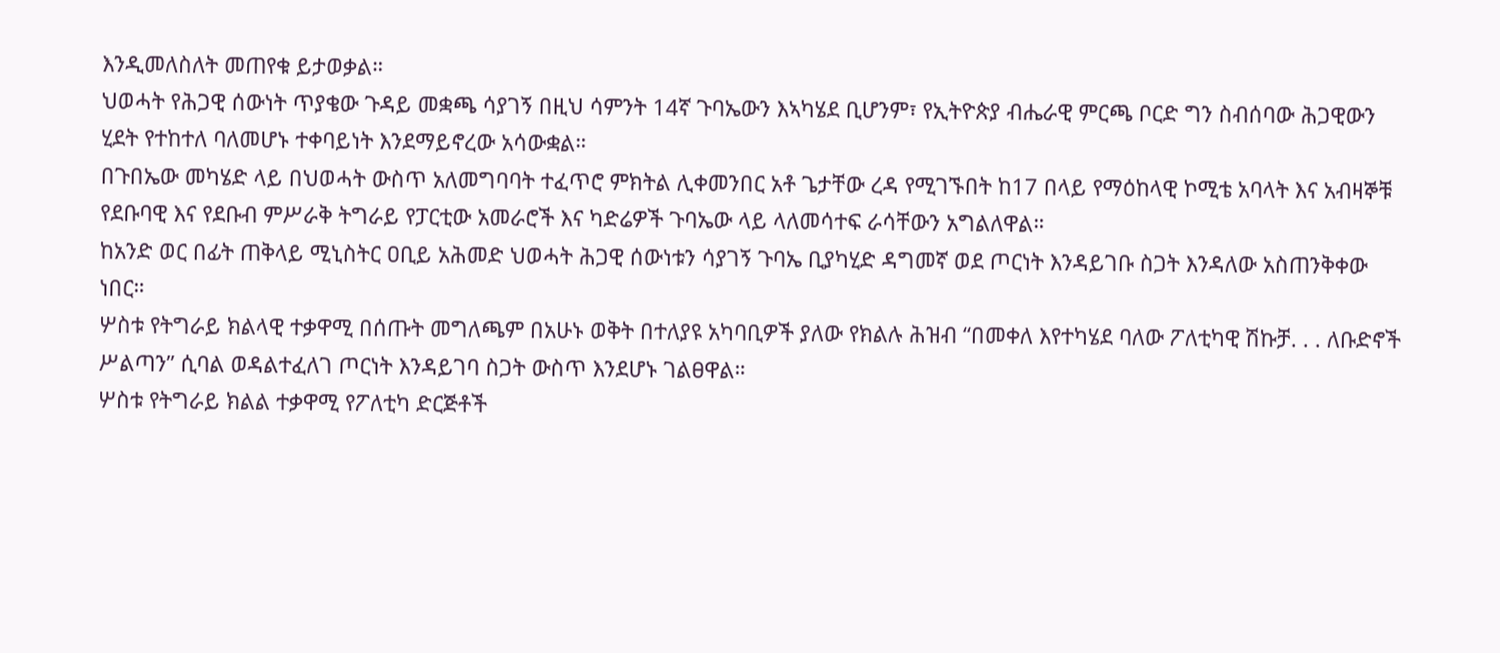እንዲመለስለት መጠየቁ ይታወቃል።
ህወሓት የሕጋዊ ሰውነት ጥያቄው ጉዳይ መቋጫ ሳያገኝ በዚህ ሳምንት 14ኛ ጉባኤውን እኣካሄደ ቢሆንም፣ የኢትዮጵያ ብሔራዊ ምርጫ ቦርድ ግን ስብሰባው ሕጋዊውን ሂደት የተከተለ ባለመሆኑ ተቀባይነት እንደማይኖረው አሳውቋል።
በጉበኤው መካሄድ ላይ በህወሓት ውስጥ አለመግባባት ተፈጥሮ ምክትል ሊቀመንበር አቶ ጌታቸው ረዳ የሚገኙበት ከ17 በላይ የማዕከላዊ ኮሚቴ አባላት እና አብዛኞቹ የደቡባዊ እና የደቡብ ምሥራቅ ትግራይ የፓርቲው አመራሮች እና ካድሬዎች ጉባኤው ላይ ላለመሳተፍ ራሳቸውን አግልለዋል።
ከአንድ ወር በፊት ጠቅላይ ሚኒስትር ዐቢይ አሕመድ ህወሓት ሕጋዊ ሰውነቱን ሳያገኝ ጉባኤ ቢያካሂድ ዳግመኛ ወደ ጦርነት እንዳይገቡ ስጋት እንዳለው አስጠንቅቀው ነበር።
ሦስቱ የትግራይ ክልላዊ ተቃዋሚ በሰጡት መግለጫም በአሁኑ ወቅት በተለያዩ አካባቢዎች ያለው የክልሉ ሕዝብ “በመቀለ እየተካሄደ ባለው ፖለቲካዊ ሽኩቻ. . . ለቡድኖች ሥልጣን” ሲባል ወዳልተፈለገ ጦርነት እንዳይገባ ስጋት ውስጥ እንደሆኑ ገልፀዋል።
ሦስቱ የትግራይ ክልል ተቃዋሚ የፖለቲካ ድርጅቶች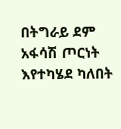በትግራይ ደም አፋሳሽ ጦርነት እየተካሄደ ካለበት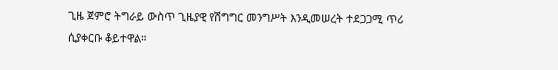ጊዜ ጀምሮ ትግራይ ውስጥ ጊዜያዊ የሽግግር መንግሥት እንዲመሠረት ተደጋጋሚ ጥሪ ሲያቀርቡ ቆይተዋል።